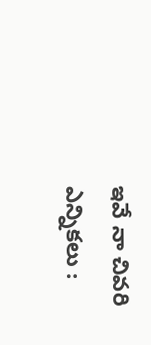ఇవే నా చివరి ఎన్నికలు :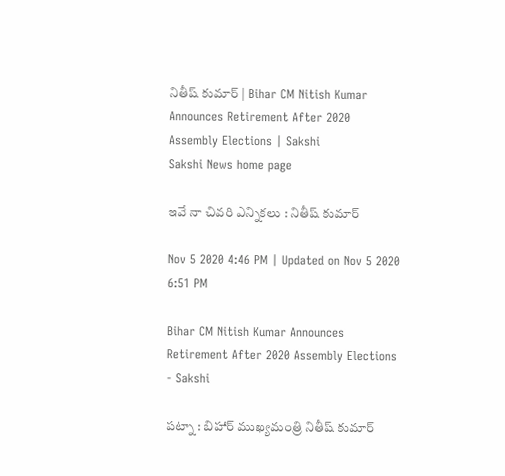నితీష్‌ కుమార్‌ | Bihar CM Nitish Kumar Announces Retirement After 2020 Assembly Elections | Sakshi
Sakshi News home page

ఇవే నా చివరి ఎన్నికలు : నితీష్‌ కుమార్‌

Nov 5 2020 4:46 PM | Updated on Nov 5 2020 6:51 PM

Bihar CM Nitish Kumar Announces Retirement After 2020 Assembly Elections - Sakshi

పట్నా : బిహార్‌ ముఖ్యమంత్రి నితీష్‌ కుమార్‌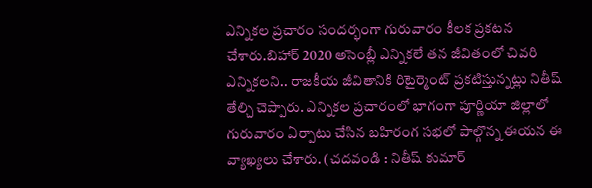ఎన్నికల ప్రచారం సందర్భంగా గురువారం కీలక ప్రకటన చేశారు.బిహార్‌ 2020 అసెంబ్లీ ఎన్నికలే తన జీవితంలో చివరి ఎన్నికలని.. రాజకీయ జీవితానికి రిటైర్మెంట్‌ ప్రకటిస్తున్నట్లు నితీష్‌ తేల్చి చెప్పారు. ఎన్నికల ప్రచారంలో భాగంగా పూర్ణియా జిల్లాలో గురువారం ఏర్పాటు చేసిన బహిరంగ సభలో పాల్గొన్న ఈయన ఈ వ్యాఖ్యలు చేశారు. (చదవండి : నితీష్‌ కుమార్‌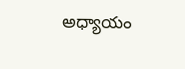అధ్యాయం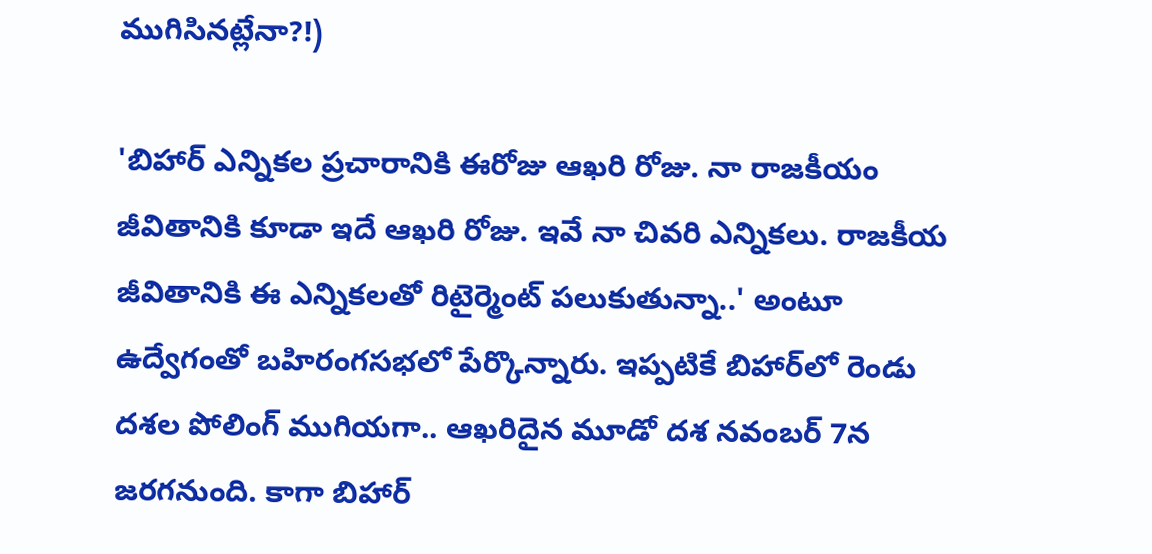ముగిసినట్లేనా?!)

'బిహార్‌ ఎన్నికల ప్రచారానికి ఈరోజు ఆఖరి రోజు. నా రాజకీయం జీవితానికి కూడా ఇదే ఆఖరి రోజు. ఇవే నా చివరి ఎన్నికలు. రాజకీయ జీవితానికి ఈ ఎన్నికలతో రిటైర్మెంట్‌ పలుకుతున్నా..' అంటూ ఉద్వేగంతో బహిరంగసభలో పేర్కొన్నారు. ఇప్పటికే బిహార్‌లో రెండు దశల పోలింగ్‌ ముగియగా.. ఆఖరిదైన మూడో దశ నవంబర్‌ 7న జరగనుంది. కాగా బిహార్‌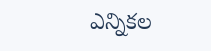ఎన్నికల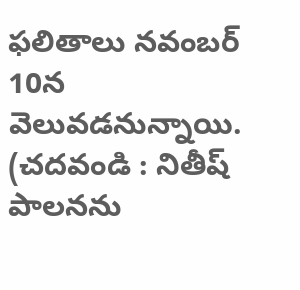ఫలితాలు నవంబర్‌ 10న వెలువడనున్నాయి. (చదవండి : నితీష్‌ పాలనను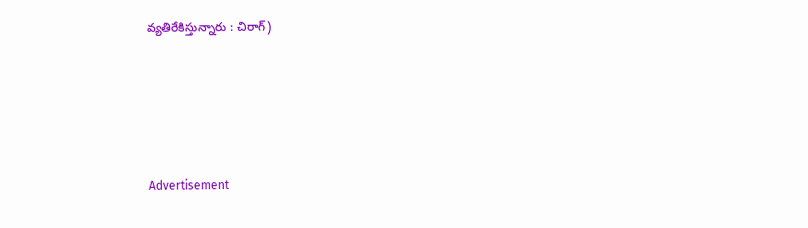వ్యతిరేకిస్తున్నారు : చిరాగ్‌)





Advertisement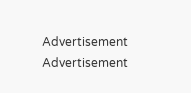Advertisement
Advertisement